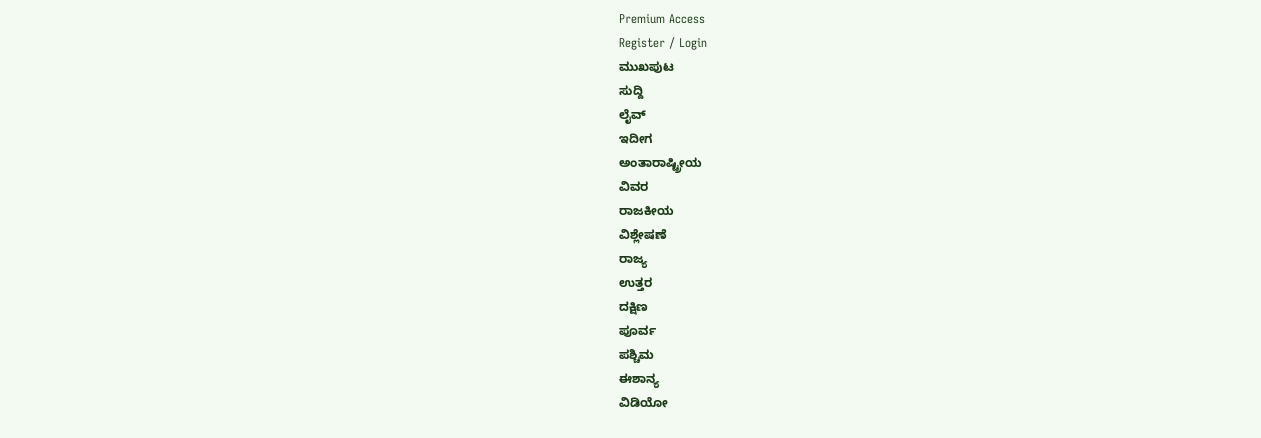Premium Access
Register / Login
ಮುಖಪುಟ
ಸುದ್ದಿ
ಲೈವ್
ಇದೀಗ
ಅಂತಾರಾಷ್ಟ್ರೀಯ
ವಿವರ
ರಾಜಕೀಯ
ವಿಶ್ಲೇಷಣೆ
ರಾಜ್ಯ
ಉತ್ತರ
ದಕ್ಷಿಣ
ಪೂರ್ವ
ಪಶ್ಚಿಮ
ಈಶಾನ್ಯ
ವಿಡಿಯೋ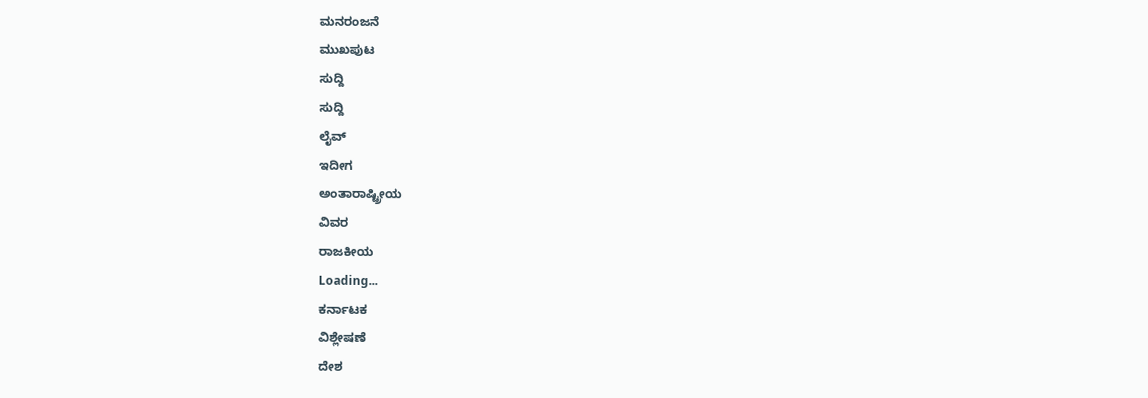ಮನರಂಜನೆ
ಮುಖಪುಟ
ಸುದ್ದಿ
ಸುದ್ದಿ
ಲೈವ್
ಇದೀಗ
ಅಂತಾರಾಷ್ಟ್ರೀಯ
ವಿವರ
ರಾಜಕೀಯ
Loading...
ಕರ್ನಾಟಕ
ವಿಶ್ಲೇಷಣೆ
ದೇಶ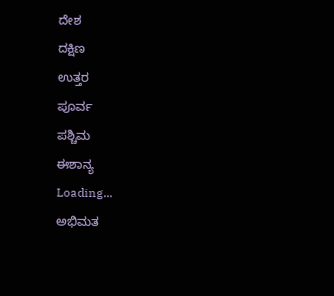ದೇಶ
ದಕ್ಷಿಣ
ಉತ್ತರ
ಪೂರ್ವ
ಪಶ್ಚಿಮ
ಈಶಾನ್ಯ
Loading...
ಅಭಿಮತ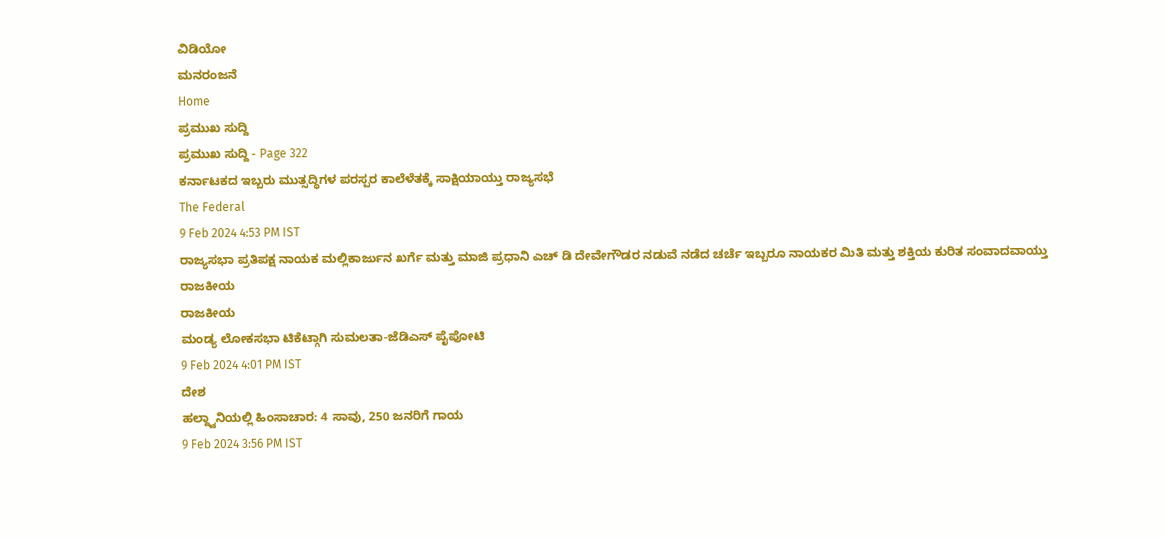ವಿಡಿಯೋ
ಮನರಂಜನೆ
Home
ಪ್ರಮುಖ ಸುದ್ದಿ
ಪ್ರಮುಖ ಸುದ್ದಿ - Page 322
ಕರ್ನಾಟಕದ ಇಬ್ಬರು ಮುತ್ಸದ್ಧಿಗಳ ಪರಸ್ಪರ ಕಾಲೆಳೆತಕ್ಕೆ ಸಾಕ್ಷಿಯಾಯ್ತು ರಾಜ್ಯಸಭೆ
The Federal
9 Feb 2024 4:53 PM IST
ರಾಜ್ಯಸಭಾ ಪ್ರತಿಪಕ್ಷ ನಾಯಕ ಮಲ್ಲಿಕಾರ್ಜುನ ಖರ್ಗೆ ಮತ್ತು ಮಾಜಿ ಪ್ರಧಾನಿ ಎಚ್ ಡಿ ದೇವೇಗೌಡರ ನಡುವೆ ನಡೆದ ಚರ್ಚೆ ಇಬ್ಬರೂ ನಾಯಕರ ಮಿತಿ ಮತ್ತು ಶಕ್ತಿಯ ಕುರಿತ ಸಂವಾದವಾಯ್ತು
ರಾಜಕೀಯ
ರಾಜಕೀಯ
ಮಂಡ್ಯ ಲೋಕಸಭಾ ಟಿಕೆಟ್ಗಾಗಿ ಸುಮಲತಾ-ಜೆಡಿಎಸ್ ಪೈಪೋಟಿ
9 Feb 2024 4:01 PM IST
ದೇಶ
ಹಲ್ದ್ವಾನಿಯಲ್ಲಿ ಹಿಂಸಾಚಾರ: 4 ಸಾವು, 250 ಜನರಿಗೆ ಗಾಯ
9 Feb 2024 3:56 PM IST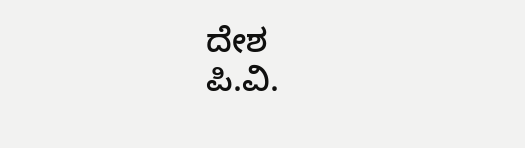ದೇಶ
ಪಿ.ವಿ.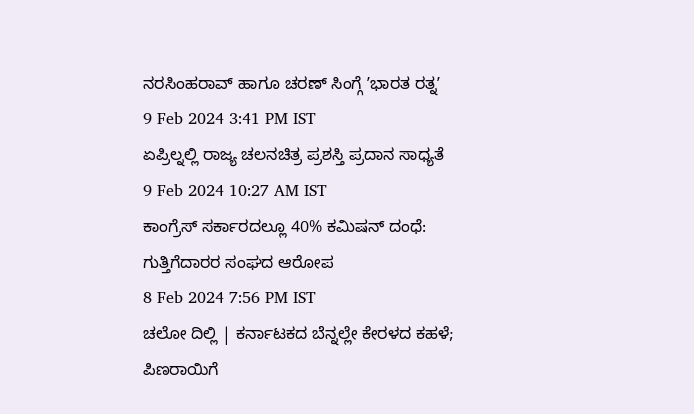ನರಸಿಂಹರಾವ್ ಹಾಗೂ ಚರಣ್ ಸಿಂಗ್ಗೆ ʼಭಾರತ ರತ್ನʼ
9 Feb 2024 3:41 PM IST
ಏಪ್ರಿಲ್ನಲ್ಲಿ ರಾಜ್ಯ ಚಲನಚಿತ್ರ ಪ್ರಶಸ್ತಿ ಪ್ರದಾನ ಸಾಧ್ಯತೆ
9 Feb 2024 10:27 AM IST
ಕಾಂಗ್ರೆಸ್ ಸರ್ಕಾರದಲ್ಲೂ 40% ಕಮಿಷನ್ ದಂಧೆ: ಗುತ್ತಿಗೆದಾರರ ಸಂಘದ ಆರೋಪ
8 Feb 2024 7:56 PM IST
ಚಲೋ ದಿಲ್ಲಿ | ಕರ್ನಾಟಕದ ಬೆನ್ನಲ್ಲೇ ಕೇರಳದ ಕಹಳೆ; ಪಿಣರಾಯಿಗೆ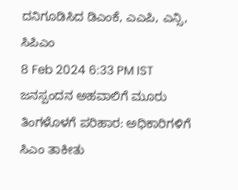ದನಿಗೂಡಿಸಿದ ಡಿಎಂಕೆ, ಎಎಪಿ, ಎನ್ಸಿ, ಸಿಪಿಎಂ
8 Feb 2024 6:33 PM IST
ಜನಸ್ಪಂದನ ಅಹವಾಲಿಗೆ ಮೂರು ತಿಂಗಳೊಳಗೆ ಪರಿಹಾರ: ಅಧಿಕಾರಿಗಳಿಗೆ ಸಿಎಂ ತಾಕೀತು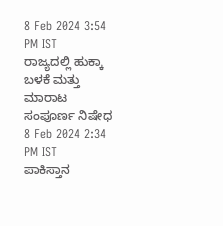8 Feb 2024 3:54 PM IST
ರಾಜ್ಯದಲ್ಲಿ ಹುಕ್ಕಾ ಬಳಕೆ ಮತ್ತು ಮಾರಾಟ ಸಂಪೂರ್ಣ ನಿಷೇಧ
8 Feb 2024 2:34 PM IST
ಪಾಕಿಸ್ತಾನ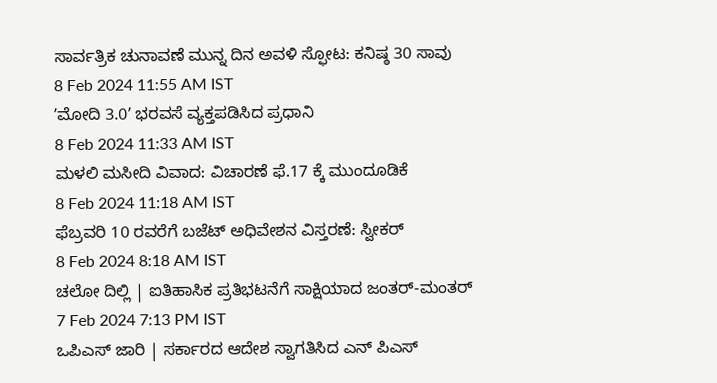ಸಾರ್ವತ್ರಿಕ ಚುನಾವಣೆ ಮುನ್ನ ದಿನ ಅವಳಿ ಸ್ಫೋಟ: ಕನಿಷ್ಠ 30 ಸಾವು
8 Feb 2024 11:55 AM IST
ʼಮೋದಿ 3.0ʼ ಭರವಸೆ ವ್ಯಕ್ತಪಡಿಸಿದ ಪ್ರಧಾನಿ
8 Feb 2024 11:33 AM IST
ಮಳಲಿ ಮಸೀದಿ ವಿವಾದ: ವಿಚಾರಣೆ ಫೆ.17 ಕ್ಕೆ ಮುಂದೂಡಿಕೆ
8 Feb 2024 11:18 AM IST
ಫೆಬ್ರವರಿ 10 ರವರೆಗೆ ಬಜೆಟ್ ಅಧಿವೇಶನ ವಿಸ್ತರಣೆ: ಸ್ವೀಕರ್
8 Feb 2024 8:18 AM IST
ಚಲೋ ದಿಲ್ಲಿ | ಐತಿಹಾಸಿಕ ಪ್ರತಿಭಟನೆಗೆ ಸಾಕ್ಷಿಯಾದ ಜಂತರ್-ಮಂತರ್
7 Feb 2024 7:13 PM IST
ಒಪಿಎಸ್ ಜಾರಿ | ಸರ್ಕಾರದ ಆದೇಶ ಸ್ವಾಗತಿಸಿದ ಎನ್ ಪಿಎಸ್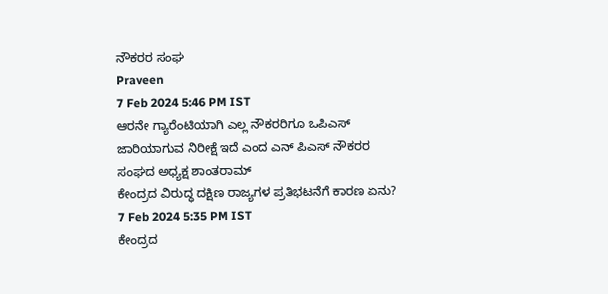ನೌಕರರ ಸಂಘ
Praveen
7 Feb 2024 5:46 PM IST
ಆರನೇ ಗ್ಯಾರೆಂಟಿಯಾಗಿ ಎಲ್ಲ ನೌಕರರಿಗೂ ಒಪಿಎಸ್ ಜಾರಿಯಾಗುವ ನಿರೀಕ್ಷೆ ಇದೆ ಎಂದ ಎನ್ ಪಿಎಸ್ ನೌಕರರ ಸಂಘದ ಅಧ್ಯಕ್ಷ ಶಾಂತರಾಮ್
ಕೇಂದ್ರದ ವಿರುದ್ಧ ದಕ್ಷಿಣ ರಾಜ್ಯಗಳ ಪ್ರತಿಭಟನೆಗೆ ಕಾರಣ ಏನು?
7 Feb 2024 5:35 PM IST
ಕೇಂದ್ರದ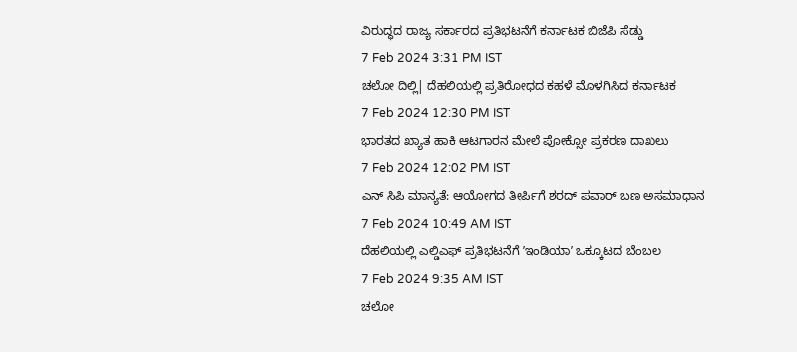ವಿರುದ್ಧದ ರಾಜ್ಯ ಸರ್ಕಾರದ ಪ್ರತಿಭಟನೆಗೆ ಕರ್ನಾಟಕ ಬಿಜೆಪಿ ಸೆಡ್ಡು
7 Feb 2024 3:31 PM IST
ಚಲೋ ದಿಲ್ಲಿ| ದೆಹಲಿಯಲ್ಲಿ ಪ್ರತಿರೋಧದ ಕಹಳೆ ಮೊಳಗಿಸಿದ ಕರ್ನಾಟಕ
7 Feb 2024 12:30 PM IST
ಭಾರತದ ಖ್ಯಾತ ಹಾಕಿ ಆಟಗಾರನ ಮೇಲೆ ಪೋಕ್ಸೋ ಪ್ರಕರಣ ದಾಖಲು
7 Feb 2024 12:02 PM IST
ಎನ್ ಸಿಪಿ ಮಾನ್ಯತೆ: ಆಯೋಗದ ತೀರ್ಪಿಗೆ ಶರದ್ ಪವಾರ್ ಬಣ ಅಸಮಾಧಾನ
7 Feb 2024 10:49 AM IST
ದೆಹಲಿಯಲ್ಲಿ ಎಲ್ಡಿಎಫ್ ಪ್ರತಿಭಟನೆಗೆ ʼಇಂಡಿಯಾʼ ಒಕ್ಕೂಟದ ಬೆಂಬಲ
7 Feb 2024 9:35 AM IST
ಚಲೋ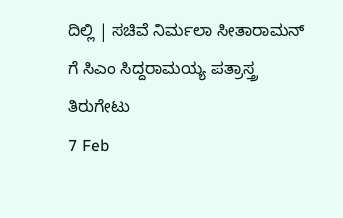ದಿಲ್ಲಿ | ಸಚಿವೆ ನಿರ್ಮಲಾ ಸೀತಾರಾಮನ್ ಗೆ ಸಿಎಂ ಸಿದ್ದರಾಮಯ್ಯ ಪತ್ರಾಸ್ತ್ರ ತಿರುಗೇಟು
7 Feb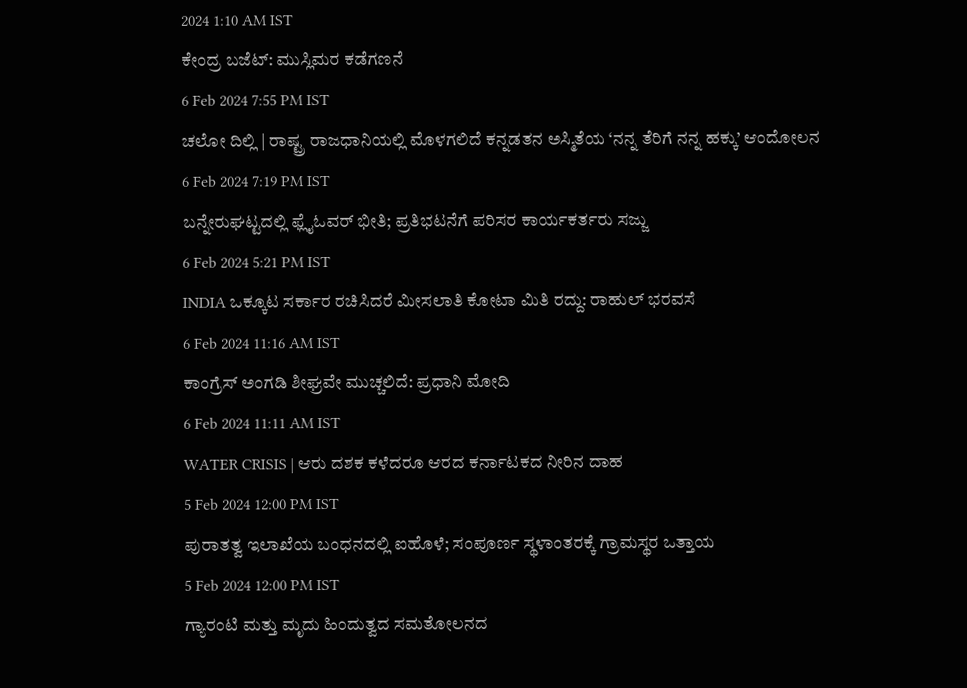2024 1:10 AM IST
ಕೇಂದ್ರ ಬಜೆಟ್: ಮುಸ್ಲಿಮರ ಕಡೆಗಣನೆ
6 Feb 2024 7:55 PM IST
ಚಲೋ ದಿಲ್ಲಿ | ರಾಷ್ಟ್ರ ರಾಜಧಾನಿಯಲ್ಲಿ ಮೊಳಗಲಿದೆ ಕನ್ನಡತನ ಅಸ್ಮಿತೆಯ ‘ನನ್ನ ತೆರಿಗೆ ನನ್ನ ಹಕ್ಕು’ ಆಂದೋಲನ
6 Feb 2024 7:19 PM IST
ಬನ್ನೇರುಘಟ್ಟದಲ್ಲಿ ಫ್ಲೈಓವರ್ ಭೀತಿ; ಪ್ರತಿಭಟನೆಗೆ ಪರಿಸರ ಕಾರ್ಯಕರ್ತರು ಸಜ್ಜು
6 Feb 2024 5:21 PM IST
INDIA ಒಕ್ಕೂಟ ಸರ್ಕಾರ ರಚಿಸಿದರೆ ಮೀಸಲಾತಿ ಕೋಟಾ ಮಿತಿ ರದ್ದು: ರಾಹುಲ್ ಭರವಸೆ
6 Feb 2024 11:16 AM IST
ಕಾಂಗ್ರೆಸ್ ಅಂಗಡಿ ಶೀಘ್ರವೇ ಮುಚ್ಚಲಿದೆ: ಪ್ರಧಾನಿ ಮೋದಿ
6 Feb 2024 11:11 AM IST
WATER CRISIS | ಆರು ದಶಕ ಕಳೆದರೂ ಆರದ ಕರ್ನಾಟಕದ ನೀರಿನ ದಾಹ
5 Feb 2024 12:00 PM IST
ಪುರಾತತ್ವ ಇಲಾಖೆಯ ಬಂಧನದಲ್ಲಿ ಐಹೊಳೆ; ಸಂಪೂರ್ಣ ಸ್ಥಳಾಂತರಕ್ಕೆ ಗ್ರಾಮಸ್ಥರ ಒತ್ತಾಯ
5 Feb 2024 12:00 PM IST
ಗ್ಯಾರಂಟಿ ಮತ್ತು ಮೃದು ಹಿಂದುತ್ವದ ಸಮತೋಲನದ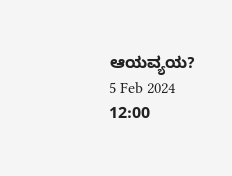ಆಯವ್ಯಯ?
5 Feb 2024 12:00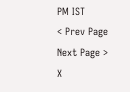PM IST
< Prev Page
Next Page >
X